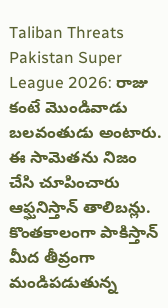Taliban Threats Pakistan Super League 2026: రాజు కంటే మొండివాడు బలవంతుడు అంటారు. ఈ సామెతను నిజం చేసి చూపించారు ఆఫ్ఘనిస్తాన్ తాలిబన్లు. కొంతకాలంగా పాకిస్తాన్ మీద తీవ్రంగా మండిపడుతున్న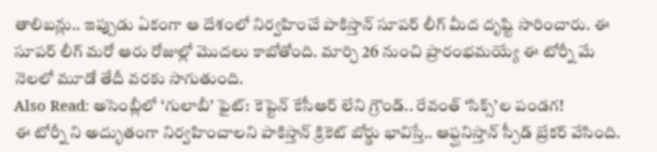తాలిబన్లు.. ఇప్పుడు ఏకంగా ఆ దేశంలో నిర్వహించే పాకిస్తాన్ సూపర్ లీగ్ మీద దృష్టి సారించారు. ఈ సూపర్ లీగ్ మరో ఆరు రోజుల్లో మొదలు కాబోతోంది. మార్చి 26 నుంచి ప్రారంభమయ్యే ఈ టోర్నీ మే నెలలో మూడో తేదీ వరకు సాగుతుంది.
Also Read: అసెంబ్లీలో ‘గులాబీ’ ఫైట్: కెప్టెన్ కేసీఆర్ లేని గ్రౌండ్.. రేవంత్ ‘సిక్స్’ల పండగ!
ఈ టోర్నీ ని అద్భుతంగా నిర్వహించాలని పాకిస్తాన్ క్రికెట్ బోర్డు భావిస్తే.. ఆఫ్ఘనిస్తాన్ స్పీడ్ బ్రేకర్ వేసింది.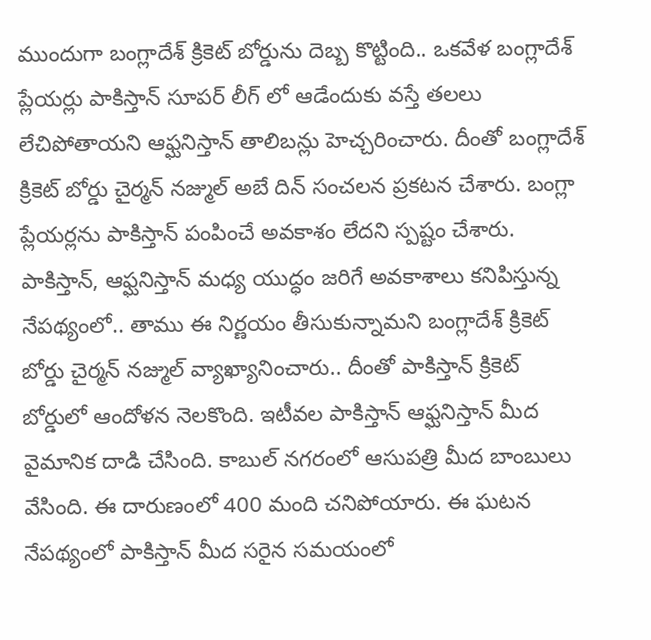ముందుగా బంగ్లాదేశ్ క్రికెట్ బోర్డును దెబ్బ కొట్టింది.. ఒకవేళ బంగ్లాదేశ్ ప్లేయర్లు పాకిస్తాన్ సూపర్ లీగ్ లో ఆడేందుకు వస్తే తలలు లేచిపోతాయని ఆఫ్ఘనిస్తాన్ తాలిబన్లు హెచ్చరించారు. దీంతో బంగ్లాదేశ్ క్రికెట్ బోర్డు చైర్మన్ నజ్ముల్ అబే దిన్ సంచలన ప్రకటన చేశారు. బంగ్లా ప్లేయర్లను పాకిస్తాన్ పంపించే అవకాశం లేదని స్పష్టం చేశారు.
పాకిస్తాన్, ఆఫ్ఘనిస్తాన్ మధ్య యుద్ధం జరిగే అవకాశాలు కనిపిస్తున్న నేపథ్యంలో.. తాము ఈ నిర్ణయం తీసుకున్నామని బంగ్లాదేశ్ క్రికెట్ బోర్డు చైర్మన్ నజ్ముల్ వ్యాఖ్యానించారు.. దీంతో పాకిస్తాన్ క్రికెట్ బోర్డులో ఆందోళన నెలకొంది. ఇటీవల పాకిస్తాన్ ఆఫ్ఘనిస్తాన్ మీద వైమానిక దాడి చేసింది. కాబుల్ నగరంలో ఆసుపత్రి మీద బాంబులు వేసింది. ఈ దారుణంలో 400 మంది చనిపోయారు. ఈ ఘటన నేపథ్యంలో పాకిస్తాన్ మీద సరైన సమయంలో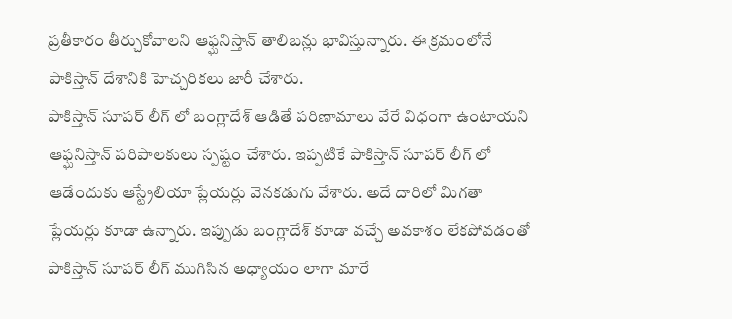ప్రతీకారం తీర్చుకోవాలని ఆఫ్ఘనిస్తాన్ తాలిబన్లు భావిస్తున్నారు. ఈ క్రమంలోనే పాకిస్తాన్ దేశానికి హెచ్చరికలు జారీ చేశారు.
పాకిస్తాన్ సూపర్ లీగ్ లో బంగ్లాదేశ్ ఆడితే పరిణామాలు వేరే విధంగా ఉంటాయని ఆఫ్ఘనిస్తాన్ పరిపాలకులు స్పష్టం చేశారు. ఇప్పటికే పాకిస్తాన్ సూపర్ లీగ్ లో ఆడేందుకు ఆస్ట్రేలియా ప్లేయర్లు వెనకడుగు వేశారు. అదే దారిలో మిగతా ప్లేయర్లు కూడా ఉన్నారు. ఇప్పుడు బంగ్లాదేశ్ కూడా వచ్చే అవకాశం లేకపోవడంతో పాకిస్తాన్ సూపర్ లీగ్ ముగిసిన అధ్యాయం లాగా మారే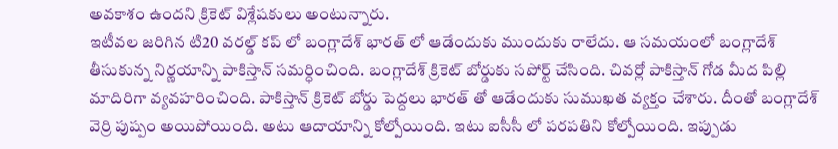అవకాశం ఉందని క్రికెట్ విశ్లేషకులు అంటున్నారు.
ఇటీవల జరిగిన టి20 వరల్డ్ కప్ లో బంగ్లాదేశ్ భారత్ లో ఆడేందుకు ముందుకు రాలేదు. ఆ సమయంలో బంగ్లాదేశ్ తీసుకున్న నిర్ణయాన్ని పాకిస్తాన్ సమర్ధించింది. బంగ్లాదేశ్ క్రికెట్ బోర్డుకు సపోర్ట్ చేసింది. చివర్లో పాకిస్తాన్ గోడ మీద పిల్లి మాదిరిగా వ్యవహరించింది. పాకిస్తాన్ క్రికెట్ బోర్డు పెద్దలు భారత్ తో ఆడేందుకు సుముఖత వ్యక్తం చేశారు. దీంతో బంగ్లాదేశ్ వెర్రి పుష్పం అయిపోయింది. అటు ఆదాయాన్ని కోల్పోయింది. ఇటు ఐసీసీ లో పరపతిని కోల్పోయింది. ఇప్పుడు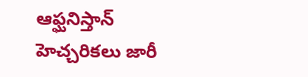ఆఫ్ఘనిస్తాన్ హెచ్చరికలు జారీ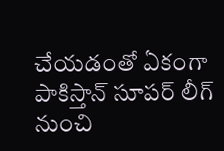చేయడంతో ఏకంగా పాకిస్తాన్ సూపర్ లీగ్ నుంచి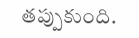తప్పుకుంది.